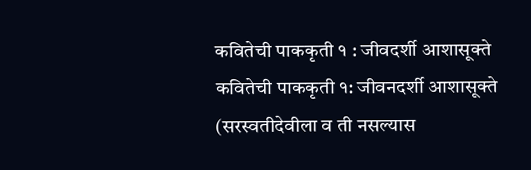कवितेची पाककृती १ : जीवदर्शी आशासूक्ते
कवितेची पाककृती १: जीवनदर्शी आशासूक्ते
(सरस्वतीदेवीला व ती नसल्यास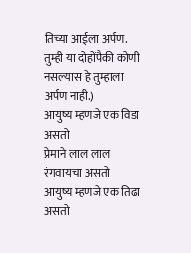तिच्या आईला अर्पण. तुम्ही या दोहोंपैकी कोणी नसल्यास हे तुम्हाला अर्पण नाही.)
आयुष्य म्हणजे एक विडा असतो
प्रेमाने लाल लाल रंगवायचा असतो
आयुष्य म्हणजे एक तिढा असतो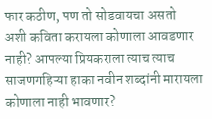फार कठीण, पण तो सोडवायचा असतो
अशी कविता करायला कोणाला आवडणार नाही? आपल्या प्रियकराला त्याच त्याच साजणगहिऱ्या हाका नवीन शब्दांनी मारायला कोणाला नाही भावणार?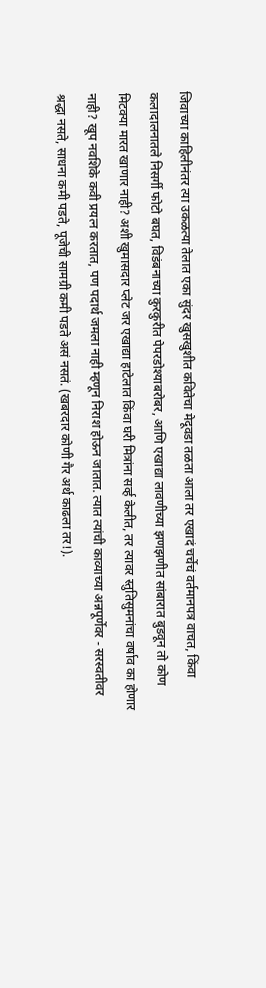जिवाच्या काहिलीनंतर त्या उकळत्या तेलात एका सुंदर खुसखुशीत कवितेचा मेदूवडा तळता आला तर एखादं चर्चेचं वर्तमानपत्र वाचत, किंवा कलादालनातले निसर्गी फोटो बघत, विडंबनाच्या कुरकुरीत पेपरडोश्याबरोबर, आणि एखाद्या लावणीच्या झणझणीत सांबारात बुडवून तो कोण मिटक्या मारत खाणार नाही? अशी खुमासदार प्लेट जर एखाद्या हाटेलात किंवा घरी मित्रांना सर्व्ह केलीत, तर त्यावर स्तुतिसुमनांचा वर्षाव का होणार नाही? खूप नवशिके कवी प्रयत्न करतात, पण पदार्थ जमला नाही म्हणून निराश होऊन जातात. त्यात त्यांची काव्याच्या अन्नपूर्णेवर - सरस्वतीवर श्रद्धा नसते, साधना कमी पडते, पूजेची सामग्री कमी पडते असं नसतं. (खबरदार कोणी गैर अर्थ काढला तर!).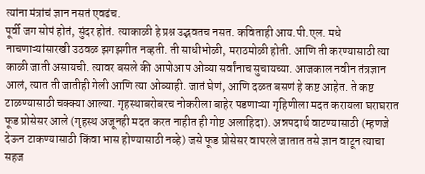त्यांना मंत्रांचं ज्ञान नसतं एवढंच.
पूर्वी जग सोपं होतं, सुंदर होतं. त्याकाळी हे प्रश्न उद्भवतच नसत. कविताही आय.पी.एल. मधे नाचणाऱ्यांसारखी उठवळ झगझगीत नव्हती. ती साधीभोळी, मराठमोळी होती. आणि ती करण्यासाठी त्या काळी जाती असायची. त्यावर बसले की आपोआप ओव्या सर्वांनाच सुचायच्या. आजकाल नवीन तंत्रज्ञान आलं, त्यात ती जातीही गेली आणि त्या ओव्याही. जातं घेणं, आणि दळत बसणं हे कष्ट आहेत. ते कष्ट टाळण्यासाठी चक्क्या आल्या. गृहस्थाबरोबरच नोकरीला बाहेर पडणाऱ्या गृहिणीला मदत करायला घराघरात फूड प्रोसेसर आले (गृहस्थ अजूनही मदत करत नाहीत ही गोष्ट अलाहिदा). अन्नपदार्थ वाटण्यासाठी (म्हणजे देऊन टाकण्यासाठी किंवा भास होण्यासाठी नव्हे) जसे फूड प्रोसेसर वापरले जातात तसे ज्ञान वाटून त्याचा सहज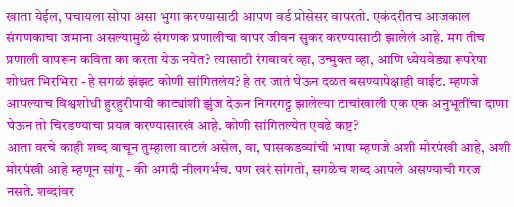खाता येईल, पचायला सोपा असा भुगा करण्यासाठी आपण वर्ड प्रोसेसर वापरतो. एकंदरीतच आजकाल संगणकाचा जमाना असल्यामुळे संगणक प्रणालीचा वापर जीवन सुकर करण्यासाठी झालेलं आहे. मग तीच प्रणाली वापरून कविता का करता येऊ नयेत? त्यासाठी रंगबावरं व्हा, उन्मुक्त व्हा, आणि ध्येयवेड्या रूपरेषा शोधत भिरभिरा - हे सगळं झंझट कोणी सांगितलंय? हे तर जातं घेऊन दळत बसण्यापेक्षाही वाईट. म्हणजे आपल्याच विश्वशोधी हुरहुरीपायी काट्यांशी झुंज देऊन निगरगट्ट झालेल्या टाचांखाली एक एक अनुभूतींचा दाणा घेऊन तो चिरडण्याचा प्रयत्न करण्यासारखं आहे. कोणी सांगितल्येत एवढे कष्ट?
आता वरचे काही शब्द वाचून तुम्हाला वाटलं असेल, वा, घासकडव्यांची भाषा म्हणजे अशी मोरपंखी आहे, अशी मोरपंखी आहे म्हणून सांगू - की अगदी नीलगर्भच. पण खरं सांगतो, सगळेच शब्द आपले असण्याची गरज नसते. शब्दांवर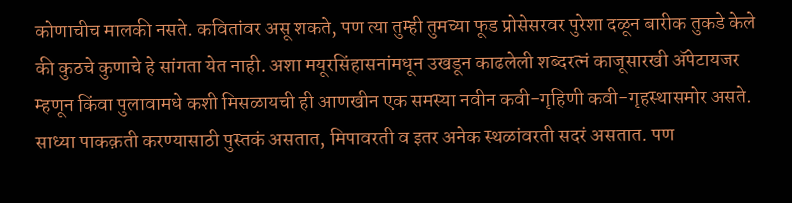कोणाचीच मालकी नसते. कवितांवर असू शकते, पण त्या तुम्ही तुमच्या फूड प्रोसेसरवर पुरेशा दळून बारीक तुकडे केले की कुठचे कुणाचे हे सांगता येत नाही. अशा मयूरसिंहासनांमधून उखडून काढलेली शब्दरत्नं काजूसारखी ॲपेटायजर म्हणून किंवा पुलावामधे कशी मिसळायची ही आणखीन एक समस्या नवीन कवी-गृहिणी कवी-गृहस्थासमोर असते. साध्या पाकक़ती करण्यासाठी पुस्तकं असतात, मिपावरती व इतर अनेक स्थळांवरती सदरं असतात. पण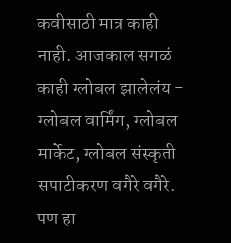कवीसाठी मात्र काही नाही. आजकाल सगळं काही ग्लोबल झालेलंय - ग्लोबल वार्मिंग, ग्लोबल मार्केट, ग्लोबल संस्कृती सपाटीकरण वगैरे वगैरे. पण हा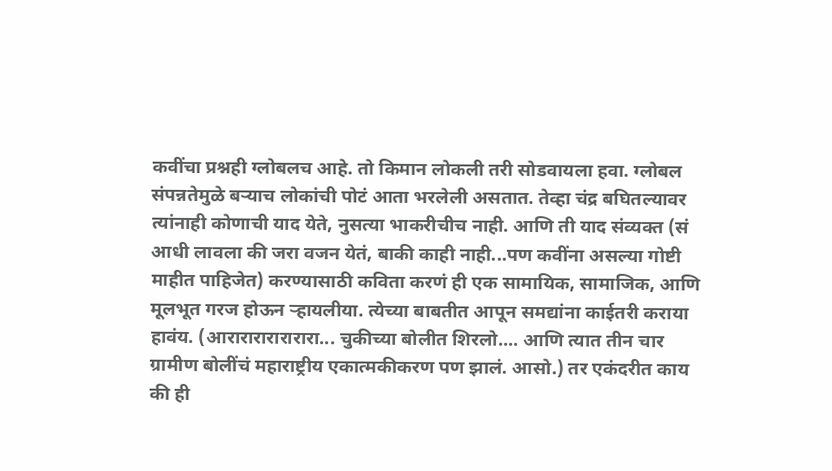कवींचा प्रश्नही ग्लोबलच आहे. तो किमान लोकली तरी सोडवायला हवा. ग्लोबल संपन्नतेमुळे बऱ्याच लोकांची पोटं आता भरलेली असतात. तेव्हा चंद्र बघितल्यावर त्यांनाही कोणाची याद येते, नुसत्या भाकरीचीच नाही. आणि ती याद संव्यक्त (सं आधी लावला की जरा वजन येतं, बाकी काही नाही...पण कवींना असल्या गोष्टी माहीत पाहिजेत) करण्यासाठी कविता करणं ही एक सामायिक, सामाजिक, आणि मूलभूत गरज होऊन ऱ्हायलीया. त्येच्या बाबतीत आपून समद्यांना काईतरी कराया हावंय. (आरारारारारारारा... चुकीच्या बोलीत शिरलो.... आणि त्यात तीन चार ग्रामीण बोलींचं महाराष्ट्रीय एकात्मकीकरण पण झालं. आसो.) तर एकंदरीत काय की ही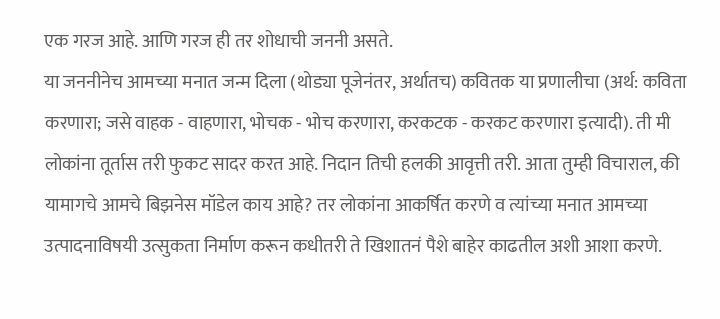एक गरज आहे. आणि गरज ही तर शोधाची जननी असते.
या जननीनेच आमच्या मनात जन्म दिला (थोड्या पूजेनंतर, अर्थातच) कवितक या प्रणालीचा (अर्थ: कविता करणारा; जसे वाहक - वाहणारा, भोचक - भोच करणारा, करकटक - करकट करणारा इत्यादी). ती मी लोकांना तूर्तास तरी फुकट सादर करत आहे. निदान तिची हलकी आवृत्ती तरी. आता तुम्ही विचाराल, की यामागचे आमचे बिझनेस मॉडेल काय आहे? तर लोकांना आकर्षित करणे व त्यांच्या मनात आमच्या उत्पादनाविषयी उत्सुकता निर्माण करून कधीतरी ते खिशातनं पैशे बाहेर काढतील अशी आशा करणे.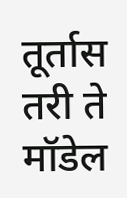तूर्तास तरी ते मॉडेल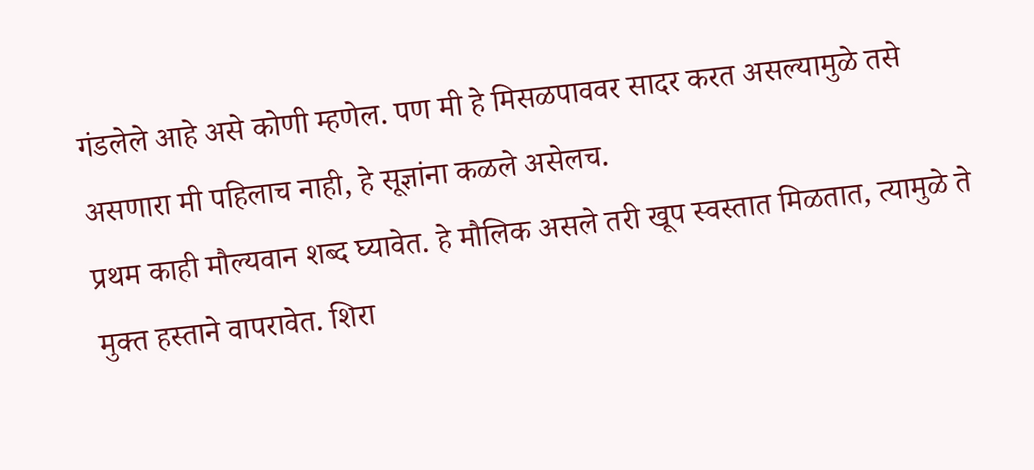गंडलेले आहे असे कोणी म्हणेल. पण मी हे मिसळपाववर सादर करत असल्यामुळे तसे असणारा मी पहिलाच नाही, हे सूज्ञांना कळले असेलच.
प्रथम काही मौल्यवान शब्द घ्यावेत. हे मौलिक असले तरी खूप स्वस्तात मिळतात, त्यामुळे ते मुक्त हस्ताने वापरावेत. शिरा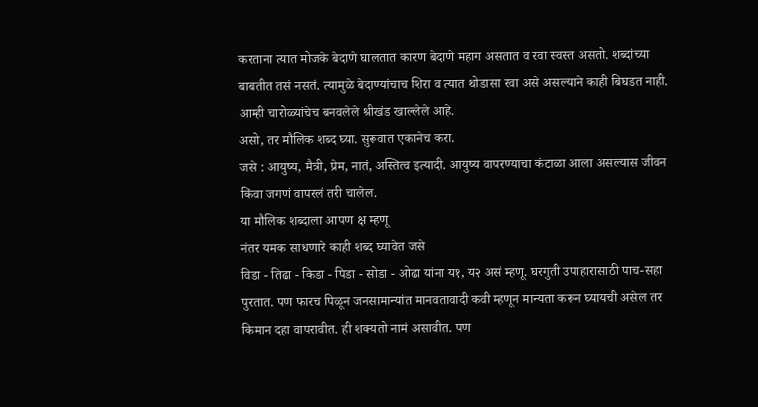करताना त्यात मोजके बेदाणे घालतात कारण बेदाणे महाग असतात व रवा स्वस्त असतो. शब्दांच्या बाबतीत तसं नसतं. त्यामुळे बेदाण्यांचाच शिरा व त्यात थोडासा रवा असे असल्याने काही बिघडत नाही. आम्ही चारोळ्यांचेच बनवलेले श्रीखंड खाल्लेले आहे.
असो, तर मौलिक शब्द घ्या. सुरूवात एकानेच करा.
जसे : आयुष्य, मैत्री, प्रेम, नातं, अस्तित्व इत्यादी. आयुष्य वापरण्याचा कंटाळा आला असल्यास जीवन किंवा जगणं वापरलं तरी चालेल.
या मौलिक शब्दाला आपण क्ष म्हणू
नंतर यमक साधणारे काही शब्द घ्यावेत जसे
विडा - तिढा - किडा - पिडा - सोडा - ओढा यांना य१, य२ असं म्हणू. घरगुती उपाहारासाठी पाच-सहा पुरतात. पण फारच पिळून जनसामान्यांत मानवतावादी कवी म्हणून मान्यता करून घ्यायची असेल तर किमान दहा वापरावीत. ही शक्यतो नामं असावीत. पण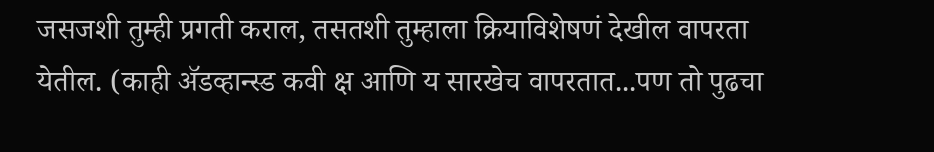जसजशी तुम्ही प्रगती कराल, तसतशी तुम्हाला क्रियाविशेषणं देखील वापरता येतील. (काही ॲडव्हान्स्ड कवी क्ष आणि य सारखेच वापरतात...पण तो पुढचा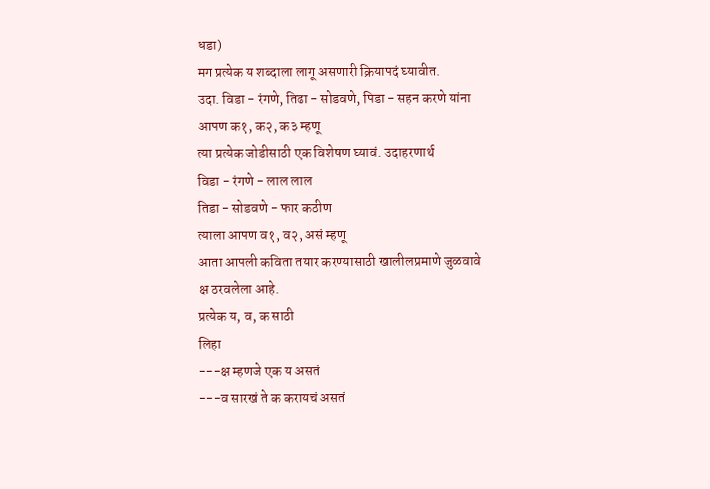धडा)
मग प्रत्येक य शब्दाला लागू असणारी क्रियापदं घ्यावीत.
उदा. विडा - रंगणे, तिढा - सोडवणे, पिडा - सहन करणे यांना आपण क१, क२, क३ म्हणू
त्या प्रत्येक जोडीसाठी एक विशेषण घ्यावं. उदाहरणार्थ
विडा - रंगणे - लाल लाल
तिडा - सोडवणे - फार कठीण
त्याला आपण व१, व२, असं म्हणू
आता आपली कविता तयार करण्यासाठी खालीलप्रमाणे जुळवावे
क्ष ठरवलेला आहे.
प्रत्येक य, व, क साठी
लिहा
---क्ष म्हणजे एक य असतं
---व सारखं ते क करायचं असतं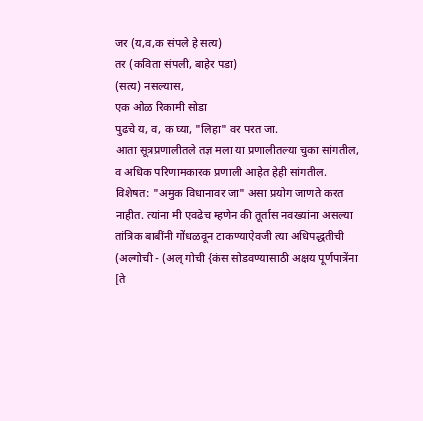जर (य,व,क संपले हे सत्य)
तर (कविता संपली, बाहेर पडा)
(सत्य) नसल्यास,
एक ओळ रिकामी सोडा
पुढचे य, व, क घ्या, "लिहा" वर परत जा.
आता सूत्रप्रणालीतले तज्ञ मला या प्रणालीतल्या चुका सांगतील, व अधिक परिणामकारक प्रणाली आहेत हेही सांगतील. विशेषत: "अमुक विधानावर जा" असा प्रयोग जाणते करत नाहीत. त्यांना मी एवढेच म्हणेन की तूर्तास नवख्यांना असल्या तांत्रिक बाबींनी गोंधळवून टाकण्याऐवजी त्या अधिपद्धतीची (अल्गोची - (अल् गोची {कंस सोडवण्यासाठी अक्षय पूर्णपात्रेंना [ते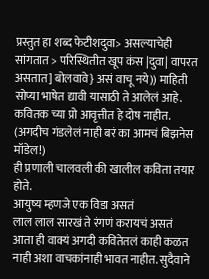प्रस्तुत हा शब्द फेटीशदुवा> असल्याचेही सांगतात > परिस्थितीत खूप कंस |दुवा| वापरत असतात] बोलवावे} असं वाचू नये)) माहिती सोप्या भाषेत द्यावी यासाठी ते आलेलं आहे. कवितक च्या प्रो आवृत्तीत हे दोष नाहीत. (अगदीच गंडलेलं नाही बरं का आमचं बिझनेस मॉडेल!)
ही प्रणाली चालवली की खालील कविता तयार होते.
आयुष्य म्हणजे एक विडा असतं
लाल लाल सारखं ते रंगणं करायचं असतं
आता ही वाक्यं अगदी कवितेतलं काही कळत नाही अशा वाचकांनाही भावत नाहीत. सुदैवाने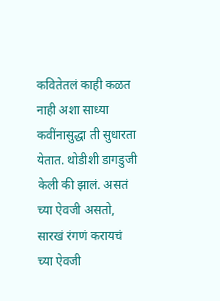कवितेतलं काही कळत नाही अशा साध्या कवींनासुद्धा ती सुधारता येतात. थोडीशी डागडुजी केली की झालं. असतं च्या ऐवजी असतो, सारखं रंगणं करायचं च्या ऐवजी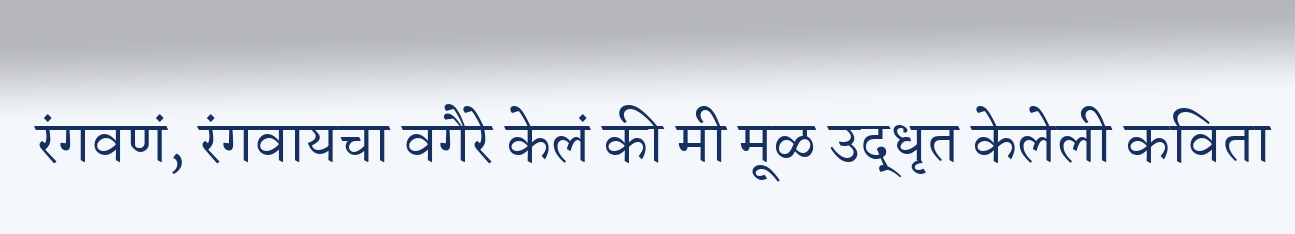रंगवणं, रंगवायचा वगैरे केलं की मी मूळ उद्धृत केलेली कविता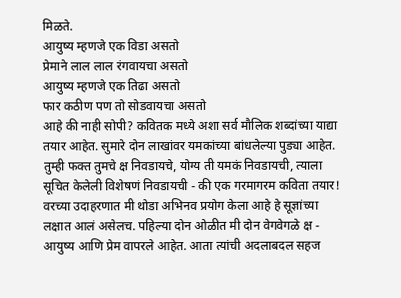मिळते.
आयुष्य म्हणजे एक विडा असतो
प्रेमाने लाल लाल रंगवायचा असतो
आयुष्य म्हणजे एक तिढा असतो
फार कठीण पण तो सोडवायचा असतो
आहे की नाही सोपी? कवितक मध्ये अशा सर्व मौलिक शब्दांच्या याद्या तयार आहेत. सुमारे दोन लाखांवर यमकांच्या बांधलेल्या पुड्या आहेत. तुम्ही फक्त तुमचे क्ष निवडायचे, योग्य ती यमकं निवडायची, त्याला सूचित केलेली विशेषणं निवडायची - की एक गरमागरम कविता तयार! वरच्या उदाहरणात मी थोडा अभिनव प्रयोग केला आहे हे सूज्ञांच्या लक्षात आलं असेलच. पहिल्या दोन ओळीत मी दोन वेगवेगळे क्ष - आयुष्य आणि प्रेम वापरले आहेत. आता त्यांची अदलाबदल सहज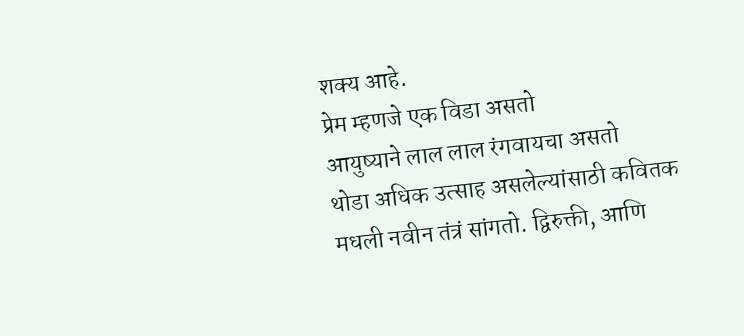शक्य आहे.
प्रेम म्हणजे एक विडा असतो
आयुष्याने लाल लाल रंगवायचा असतो
थोडा अधिक उत्साह असलेल्यांसाठी कवितक मधली नवीन तंत्रं सांगतो. द्विरुक्ती, आणि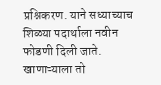प्रश्निकरण. याने सध्याच्याच शिळ्या पदार्थाला नवीन फोडणी दिली जाते. खाणाऱ्याला तो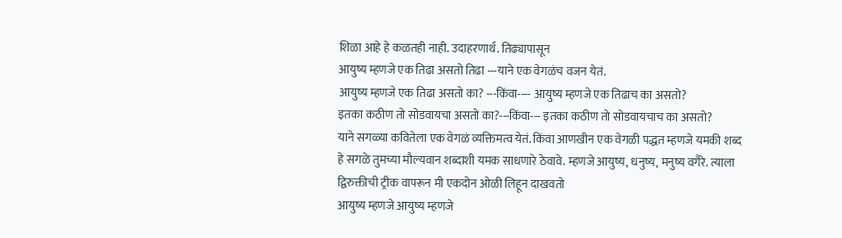शिळा आहे हे कळतही नाही. उदाहरणार्थ. तिढ्यापासून
आयुष्य म्हणजे एक तिढा असतो तिढा ---याने एक वेगळंच वजन येतं.
आयुष्य म्हणजे एक तिढा असतो का? ---किंवा---- आयुष्य म्हणजे एक तिढाच का असतो?
इतका कठीण तो सोडवायचा असतो का?---किंवा--- इतका कठीण तो सोडवायचाच का असतो?
याने सगळ्या कवितेला एक वेगळं व्यक्तिमत्व येतं. किंवा आणखीन एक वेगळी पद्धत म्हणजे यमकी शब्द हे सगळे तुमच्या मौल्यवान शब्दाशी यमक साधणारे ठेवावे. म्हणजे आयुष्य, धनुष्य, मनुष्य वगैरे. त्याला द्विरुक्तीची ट्रीक वापरून मी एकदोन ओळी लिहून दाखवतो
आयुष्य म्हणजे आयुष्य म्हणजे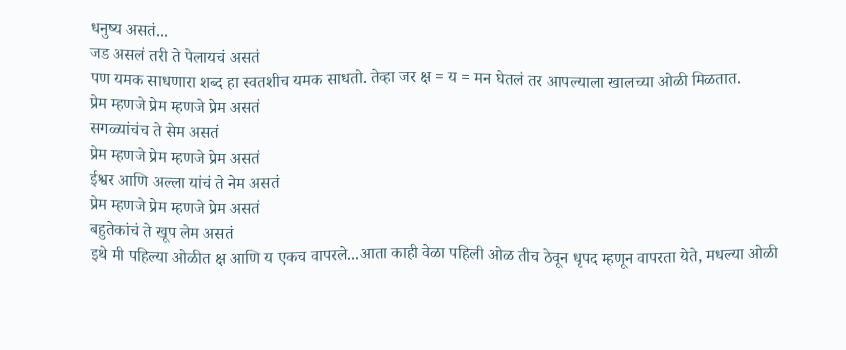धनुष्य असतं...
जड असलं तरी ते पेलायचं असतं
पण यमक साधणारा शब्द हा स्वतशीच यमक साधतो. तेव्हा जर क्ष = य = मन घेतलं तर आपल्याला खालच्या ओळी मिळतात.
प्रेम म्हणजे प्रेम म्हणजे प्रेम असतं
सगळ्यांचंच ते सेम असतं
प्रेम म्हणजे प्रेम म्हणजे प्रेम असतं
ईश्वर आणि अल्ला यांचं ते नेम असतं
प्रेम म्हणजे प्रेम म्हणजे प्रेम असतं
बहुतेकांचं ते खूप लेम असतं
इथे मी पहिल्या ओळीत क्ष आणि य एकच वापरले...आता काही वेळा पहिली ओळ तीच ठेवून धृपद म्हणून वापरता येते, मधल्या ओळी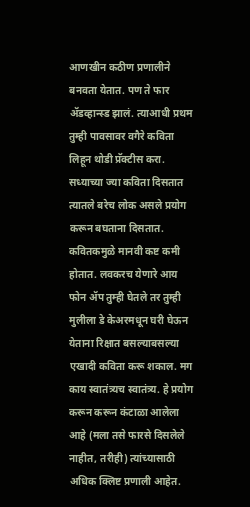आणखीन कठीण प्रणालीने बनवता येतात. पण ते फार ॲडव्हान्स्ड झालं. त्याआधी प्रथम तुम्ही पावसावर वगैरे कविता लिहून थोडी प्रॅक्टीस करा. सध्याच्या ज्या कविता दिसतात त्यातले बरेच लोक असले प्रयोग करून बघताना दिसतात. कवितकमुळे मानवी कष्ट कमी होतात. लवकरच येणारे आय फोन ॲप तुम्ही घेतले तर तुम्ही मुलीला डे केअरमधून घरी घेऊन येताना रिक्षात बसल्याबसल्या एखादी कविता करू शकाल. मग काय स्वातंत्र्यच स्वातंत्र्य. हे प्रयोग करून करून कंटाळा आलेला आहे (मला तसे फारसे दिसलेले नाहीत, तरीही) त्यांच्यासाठी अधिक क्लिष्ट प्रणाली आहेत.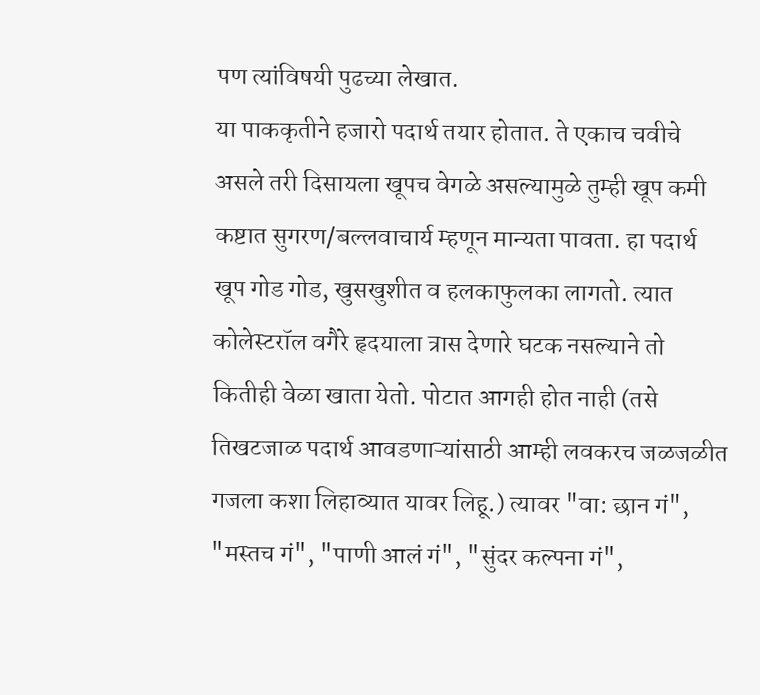पण त्यांविषयी पुढच्या लेखात.
या पाककृतीने हजारो पदार्थ तयार होतात. ते एकाच चवीचे असले तरी दिसायला खूपच वेगळे असल्यामुळे तुम्ही खूप कमी कष्टात सुगरण/बल्लवाचार्य म्हणून मान्यता पावता. हा पदार्थ खूप गोड गोड, खुसखुशीत व हलकाफुलका लागतो. त्यात कोलेस्टरॉल वगैरे हृदयाला त्रास देणारे घटक नसल्याने तो कितीही वेळा खाता येतो. पोटात आगही होत नाही (तसे तिखटजाळ पदार्थ आवडणाऱ्यांसाठी आम्ही लवकरच जळजळीत गजला कशा लिहाव्यात यावर लिहू.) त्यावर "वा: छान गं", "मस्तच गं", "पाणी आलं गं", "सुंदर कल्पना गं",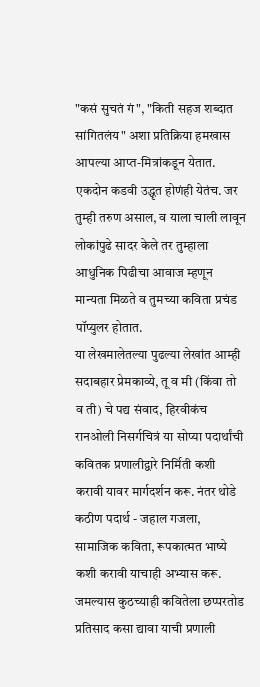"कसं सुचतं गं", "किती सहज शब्दात सांगितलंय" अशा प्रतिक्रिया हमखास आपल्या आप्त-मित्रांकडून येतात. एकदोन कडवी उद्धृत होणंही येतंच. जर तुम्ही तरुण असाल, व याला चाली लावून लोकांपुढे सादर केले तर तुम्हाला आधुनिक पिढीचा आवाज म्हणून मान्यता मिळते व तुमच्या कविता प्रचंड पॉप्युलर होतात.
या लेखमालेतल्या पुढल्या लेखांत आम्ही सदाबहार प्रेमकाव्ये, तू व मी (किंवा तो व ती) चे पद्य संवाद, हिरवीकंच रानओली निसर्गचित्रं या सोप्या पदार्थांची कवितक प्रणालीद्वारे निर्मिती कशी करावी यावर मार्गदर्शन करू. नंतर थोडे कठीण पदार्थ - जहाल गजला, सामाजिक कविता, रूपकात्मत भाष्ये कशी करावी याचाही अभ्यास करू. जमल्यास कुठच्याही कवितेला छप्परतोड प्रतिसाद कसा द्यावा याची प्रणाली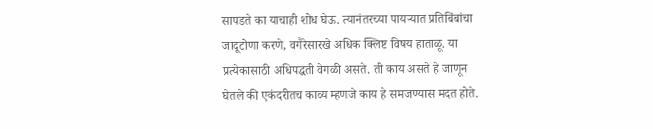सापडते का याचाही शोध घेऊ. त्यानंतरच्या पायऱ्यात प्रतिबिंबांचा जादूटोणा करणे, वगैरेसारखे अधिक क्लिष्ट विषय हाताळू. या प्रत्येकासाठी अधिपद्धती वेगळी असते. ती काय असते हे जाणून घेतले की एकंदरीतच काव्य म्हणजे काय हे समजण्यास मदत होते.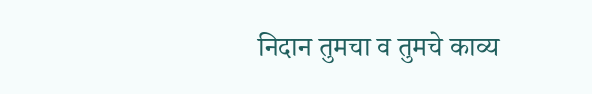निदान तुमचा व तुमचे काव्य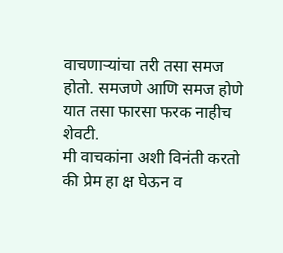वाचणाऱ्यांचा तरी तसा समज होतो. समजणे आणि समज होणे यात तसा फारसा फरक नाहीच शेवटी.
मी वाचकांना अशी विनंती करतो की प्रेम हा क्ष घेऊन व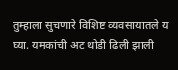तुम्हाला सुचणारे विशिष्ट व्यवसायातले य घ्या. यमकांची अट थोडी ढिली झाली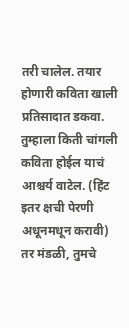तरी चालेल. तयार होणारी कविता खाली प्रतिसादात डकवा. तुम्हाला किती चांगली कविता होईल याचं आश्चर्य वाटेल. (हिंट इतर क्षची पेरणी अधूनमधून करावी)
तर मंडळी, तुमचे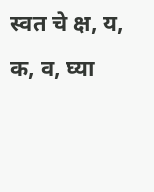स्वत चे क्ष, य, क, व, घ्या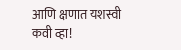आणि क्षणात यशस्वी कवी व्हा!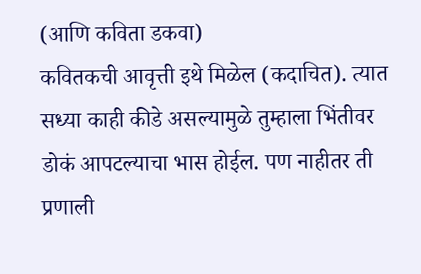(आणि कविता डकवा)
कवितकची आवृत्ती इथे मिळेल (कदाचित). त्यात सध्या काही कीडे असल्यामुळे तुम्हाला भिंतीवर डोकं आपटल्याचा भास होईल. पण नाहीतर ती प्रणाली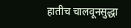हातीच चालवूनसुद्धा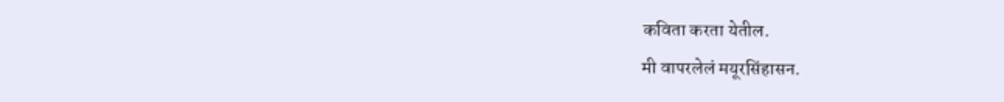कविता करता येतील.
मी वापरलेलं मयूरसिंहासन.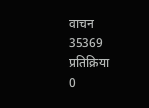वाचन
35369
प्रतिक्रिया
0